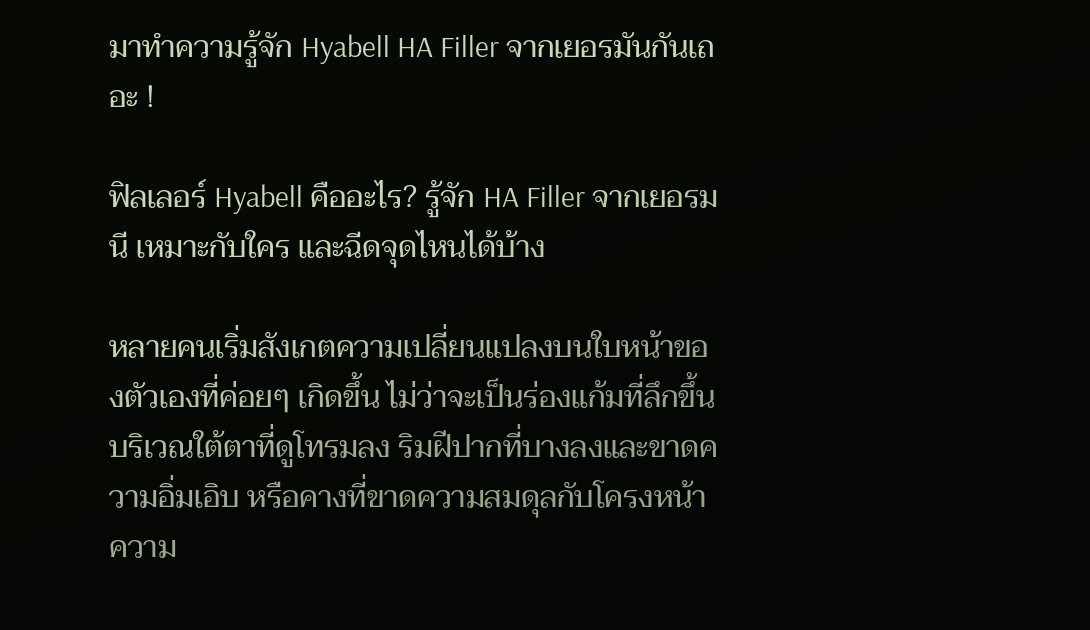มาทำความรู้จัก Hyabell HA Filler จากเยอรมันกันเถอะ !

ฟิลเลอร์ Hyabell คืออะไร? รู้จัก HA Filler จากเยอรมนี เหมาะกับใคร และฉีดจุดไหนได้บ้าง

หลายคนเริ่มสังเกตความเปลี่ยนแปลงบนใบหน้าของตัวเองที่ค่อยๆ เกิดขึ้น ไม่ว่าจะเป็นร่องแก้มที่ลึกขึ้น บริเวณใต้ตาที่ดูโทรมลง ริมฝีปากที่บางลงและขาดความอิ่มเอิบ หรือคางที่ขาดความสมดุลกับโครงหน้า ความ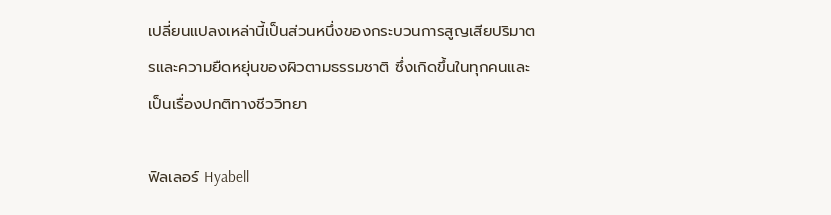เปลี่ยนแปลงเหล่านี้เป็นส่วนหนึ่งของกระบวนการสูญเสียปริมาตรและความยืดหยุ่นของผิวตามธรรมชาติ ซึ่งเกิดขึ้นในทุกคนและเป็นเรื่องปกติทางชีววิทยา

ฟิลเลอร์ Hyabell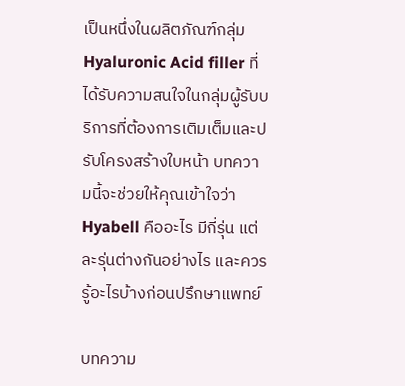เป็นหนึ่งในผลิตภัณฑ์กลุ่ม Hyaluronic Acid filler ที่ได้รับความสนใจในกลุ่มผู้รับบริการที่ต้องการเติมเต็มและปรับโครงสร้างใบหน้า บทความนี้จะช่วยให้คุณเข้าใจว่า Hyabell คืออะไร มีกี่รุ่น แต่ละรุ่นต่างกันอย่างไร และควรรู้อะไรบ้างก่อนปรึกษาแพทย์

บทความ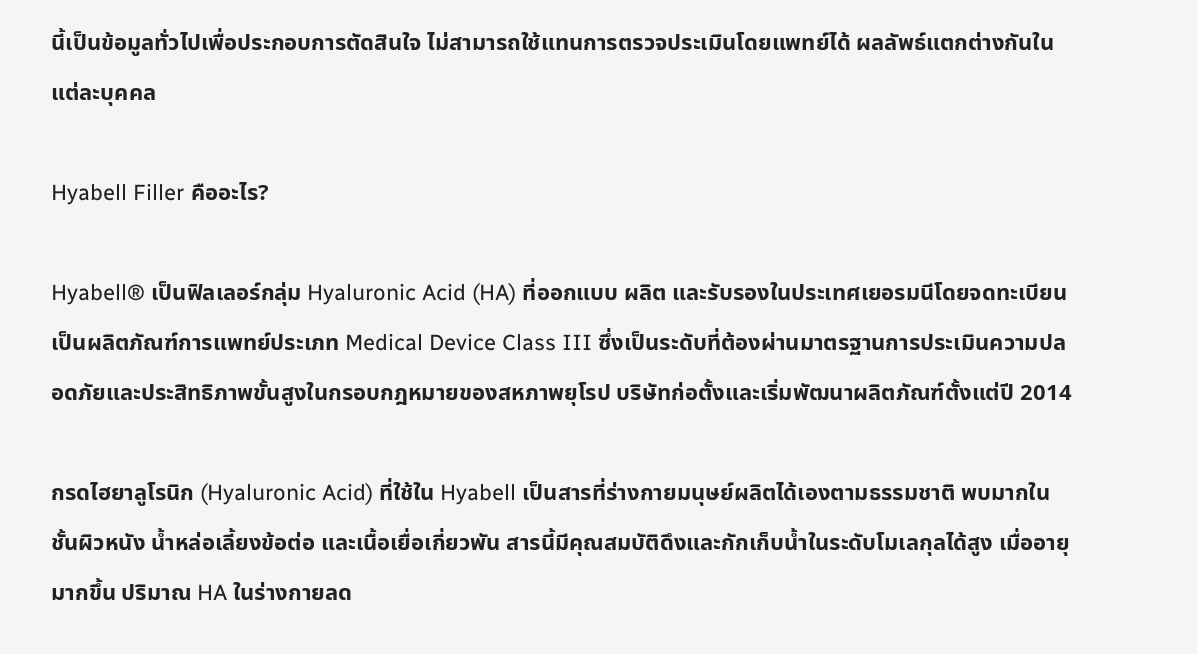นี้เป็นข้อมูลทั่วไปเพื่อประกอบการตัดสินใจ ไม่สามารถใช้แทนการตรวจประเมินโดยแพทย์ได้ ผลลัพธ์แตกต่างกันในแต่ละบุคคล

Hyabell Filler คืออะไร?

Hyabell® เป็นฟิลเลอร์กลุ่ม Hyaluronic Acid (HA) ที่ออกแบบ ผลิต และรับรองในประเทศเยอรมนีโดยจดทะเบียนเป็นผลิตภัณฑ์การแพทย์ประเภท Medical Device Class III ซึ่งเป็นระดับที่ต้องผ่านมาตรฐานการประเมินความปลอดภัยและประสิทธิภาพขั้นสูงในกรอบกฎหมายของสหภาพยุโรป บริษัทก่อตั้งและเริ่มพัฒนาผลิตภัณฑ์ตั้งแต่ปี 2014

กรดไฮยาลูโรนิก (Hyaluronic Acid) ที่ใช้ใน Hyabell เป็นสารที่ร่างกายมนุษย์ผลิตได้เองตามธรรมชาติ พบมากในชั้นผิวหนัง น้ำหล่อเลี้ยงข้อต่อ และเนื้อเยื่อเกี่ยวพัน สารนี้มีคุณสมบัติดึงและกักเก็บน้ำในระดับโมเลกุลได้สูง เมื่ออายุมากขึ้น ปริมาณ HA ในร่างกายลด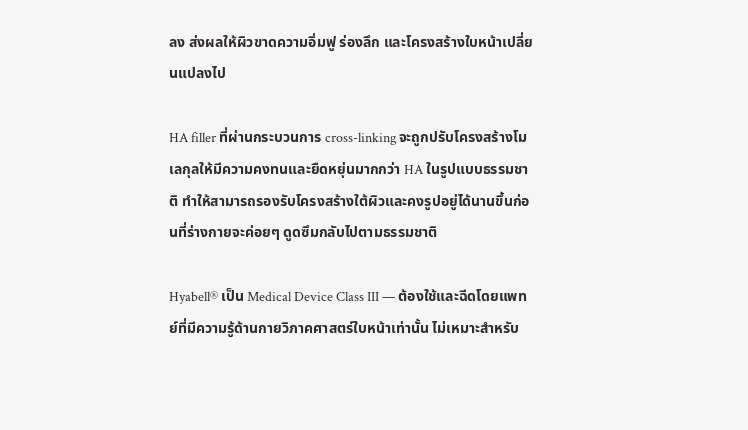ลง ส่งผลให้ผิวขาดความอิ่มฟู ร่องลึก และโครงสร้างใบหน้าเปลี่ยนแปลงไป

HA filler ที่ผ่านกระบวนการ cross-linking จะถูกปรับโครงสร้างโมเลกุลให้มีความคงทนและยืดหยุ่นมากกว่า HA ในรูปแบบธรรมชาติ ทำให้สามารถรองรับโครงสร้างใต้ผิวและคงรูปอยู่ได้นานขึ้นก่อนที่ร่างกายจะค่อยๆ ดูดซึมกลับไปตามธรรมชาติ

Hyabell® เป็น Medical Device Class III — ต้องใช้และฉีดโดยแพทย์ที่มีความรู้ด้านกายวิภาคศาสตร์ใบหน้าเท่านั้น ไม่เหมาะสำหรับ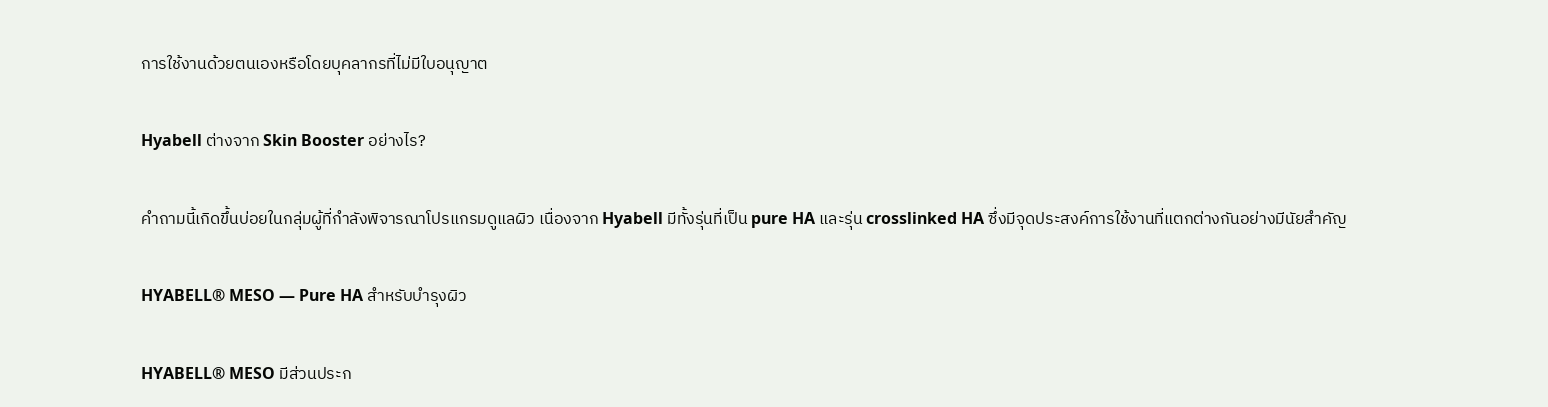การใช้งานด้วยตนเองหรือโดยบุคลากรที่ไม่มีใบอนุญาต

Hyabell ต่างจาก Skin Booster อย่างไร?

คำถามนี้เกิดขึ้นบ่อยในกลุ่มผู้ที่กำลังพิจารณาโปรแกรมดูแลผิว เนื่องจาก Hyabell มีทั้งรุ่นที่เป็น pure HA และรุ่น crosslinked HA ซึ่งมีจุดประสงค์การใช้งานที่แตกต่างกันอย่างมีนัยสำคัญ

HYABELL® MESO — Pure HA สำหรับบำรุงผิว

HYABELL® MESO มีส่วนประก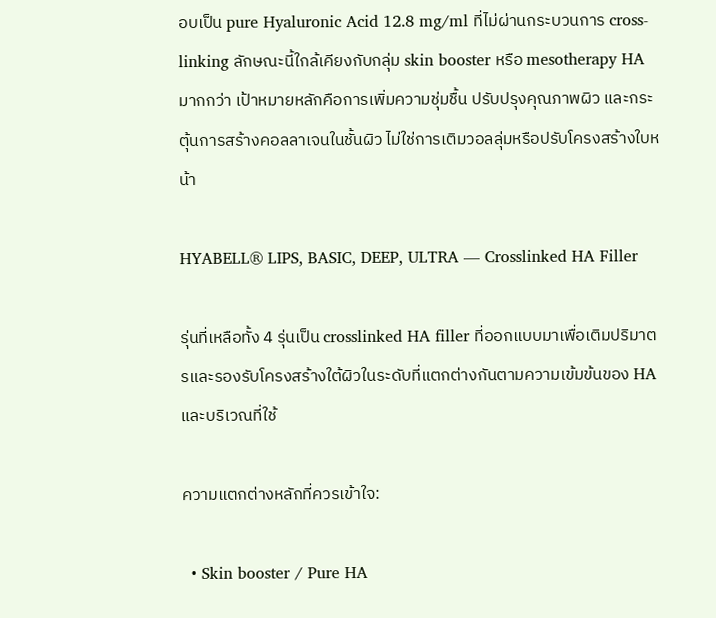อบเป็น pure Hyaluronic Acid 12.8 mg/ml ที่ไม่ผ่านกระบวนการ cross-linking ลักษณะนี้ใกล้เคียงกับกลุ่ม skin booster หรือ mesotherapy HA มากกว่า เป้าหมายหลักคือการเพิ่มความชุ่มชื้น ปรับปรุงคุณภาพผิว และกระตุ้นการสร้างคอลลาเจนในชั้นผิว ไม่ใช่การเติมวอลลุ่มหรือปรับโครงสร้างใบหน้า

HYABELL® LIPS, BASIC, DEEP, ULTRA — Crosslinked HA Filler

รุ่นที่เหลือทั้ง 4 รุ่นเป็น crosslinked HA filler ที่ออกแบบมาเพื่อเติมปริมาตรและรองรับโครงสร้างใต้ผิวในระดับที่แตกต่างกันตามความเข้มข้นของ HA และบริเวณที่ใช้

ความแตกต่างหลักที่ควรเข้าใจ:

  • Skin booster / Pure HA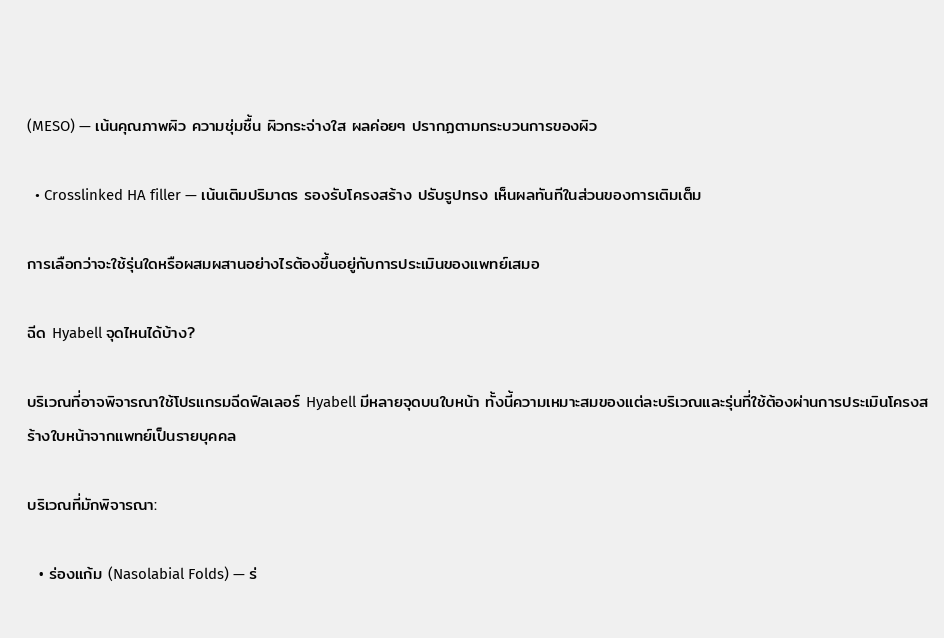(MESO) — เน้นคุณภาพผิว ความชุ่มชื้น ผิวกระจ่างใส ผลค่อยๆ ปรากฏตามกระบวนการของผิว

  • Crosslinked HA filler — เน้นเติมปริมาตร รองรับโครงสร้าง ปรับรูปทรง เห็นผลทันทีในส่วนของการเติมเต็ม

การเลือกว่าจะใช้รุ่นใดหรือผสมผสานอย่างไรต้องขึ้นอยู่กับการประเมินของแพทย์เสมอ

ฉีด Hyabell จุดไหนได้บ้าง?

บริเวณที่อาจพิจารณาใช้โปรแกรมฉีดฟิลเลอร์ Hyabell มีหลายจุดบนใบหน้า ทั้งนี้ความเหมาะสมของแต่ละบริเวณและรุ่นที่ใช้ต้องผ่านการประเมินโครงสร้างใบหน้าจากแพทย์เป็นรายบุคคล

บริเวณที่มักพิจารณา:

  • ร่องแก้ม (Nasolabial Folds) — ร่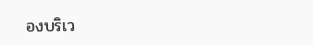องบริเว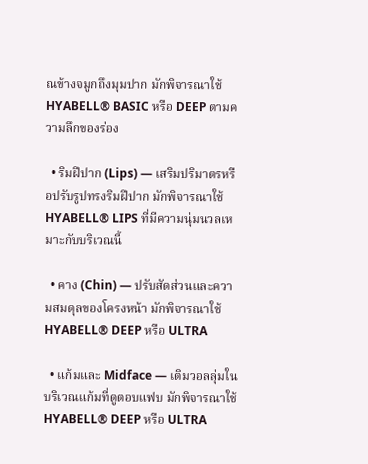ณข้างจมูกถึงมุมปาก มักพิจารณาใช้ HYABELL® BASIC หรือ DEEP ตามความลึกของร่อง

  • ริมฝีปาก (Lips) — เสริมปริมาตรหรือปรับรูปทรงริมฝีปาก มักพิจารณาใช้ HYABELL® LIPS ที่มีความนุ่มนวลเหมาะกับบริเวณนี้

  • คาง (Chin) — ปรับสัดส่วนและความสมดุลของโครงหน้า มักพิจารณาใช้ HYABELL® DEEP หรือ ULTRA

  • แก้มและ Midface — เติมวอลลุ่มในบริเวณแก้มที่ดูตอบแฟบ มักพิจารณาใช้ HYABELL® DEEP หรือ ULTRA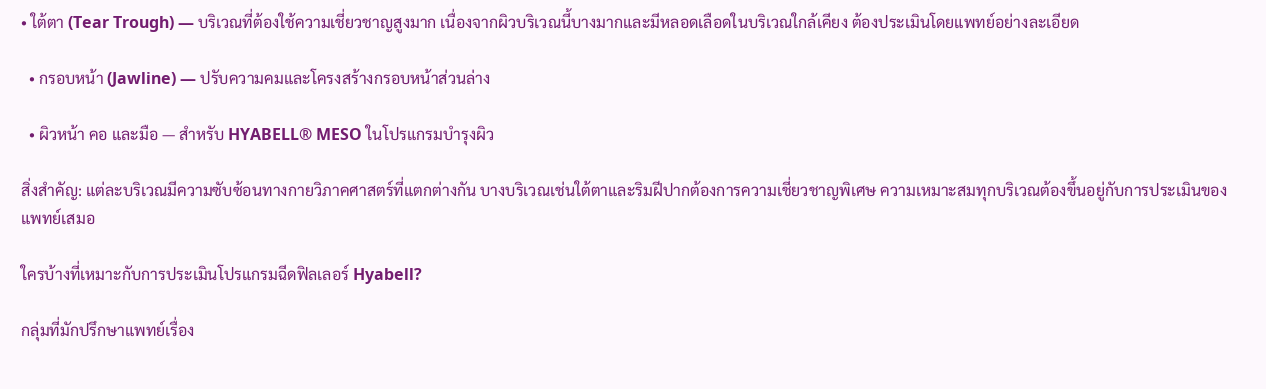• ใต้ตา (Tear Trough) — บริเวณที่ต้องใช้ความเชี่ยวชาญสูงมาก เนื่องจากผิวบริเวณนี้บางมากและมีหลอดเลือดในบริเวณใกล้เคียง ต้องประเมินโดยแพทย์อย่างละเอียด

  • กรอบหน้า (Jawline) — ปรับความคมและโครงสร้างกรอบหน้าส่วนล่าง

  • ผิวหน้า คอ และมือ — สำหรับ HYABELL® MESO ในโปรแกรมบำรุงผิว

สิ่งสำคัญ: แต่ละบริเวณมีความซับซ้อนทางกายวิภาคศาสตร์ที่แตกต่างกัน บางบริเวณเช่นใต้ตาและริมฝีปากต้องการความเชี่ยวชาญพิเศษ ความเหมาะสมทุกบริเวณต้องขึ้นอยู่กับการประเมินของแพทย์เสมอ

ใครบ้างที่เหมาะกับการประเมินโปรแกรมฉีดฟิลเลอร์ Hyabell?

กลุ่มที่มักปรึกษาแพทย์เรื่อง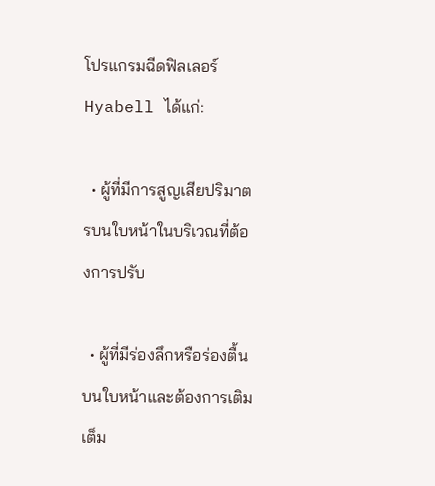โปรแกรมฉีดฟิลเลอร์ Hyabell ได้แก่:

  • ผู้ที่มีการสูญเสียปริมาตรบนใบหน้าในบริเวณที่ต้องการปรับ

  • ผู้ที่มีร่องลึกหรือร่องตื้นบนใบหน้าและต้องการเติมเต็ม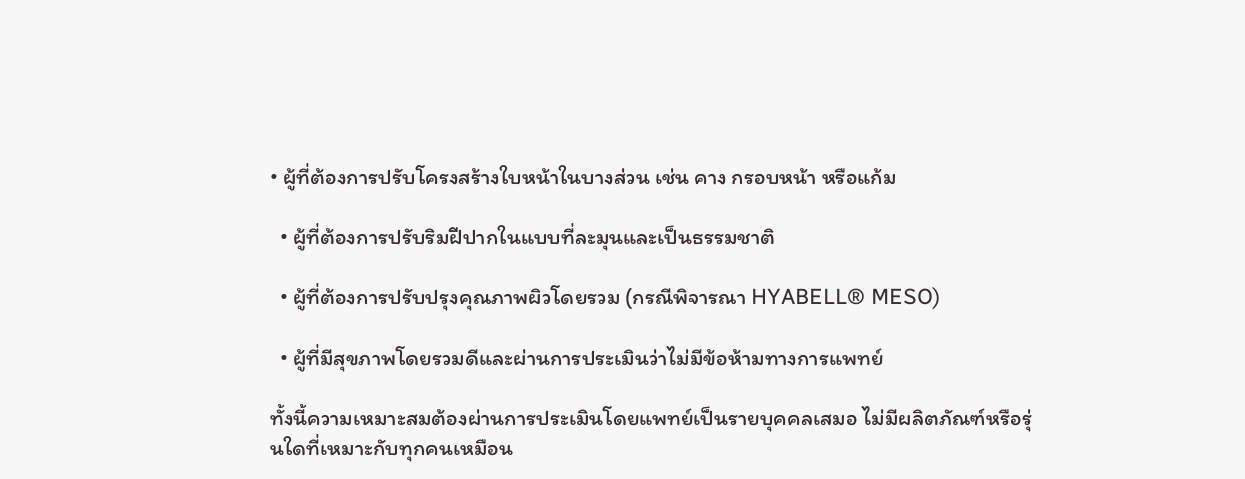• ผู้ที่ต้องการปรับโครงสร้างใบหน้าในบางส่วน เช่น คาง กรอบหน้า หรือแก้ม

  • ผู้ที่ต้องการปรับริมฝีปากในแบบที่ละมุนและเป็นธรรมชาติ

  • ผู้ที่ต้องการปรับปรุงคุณภาพผิวโดยรวม (กรณีพิจารณา HYABELL® MESO)

  • ผู้ที่มีสุขภาพโดยรวมดีและผ่านการประเมินว่าไม่มีข้อห้ามทางการแพทย์

ทั้งนี้ความเหมาะสมต้องผ่านการประเมินโดยแพทย์เป็นรายบุคคลเสมอ ไม่มีผลิตภัณฑ์หรือรุ่นใดที่เหมาะกับทุกคนเหมือน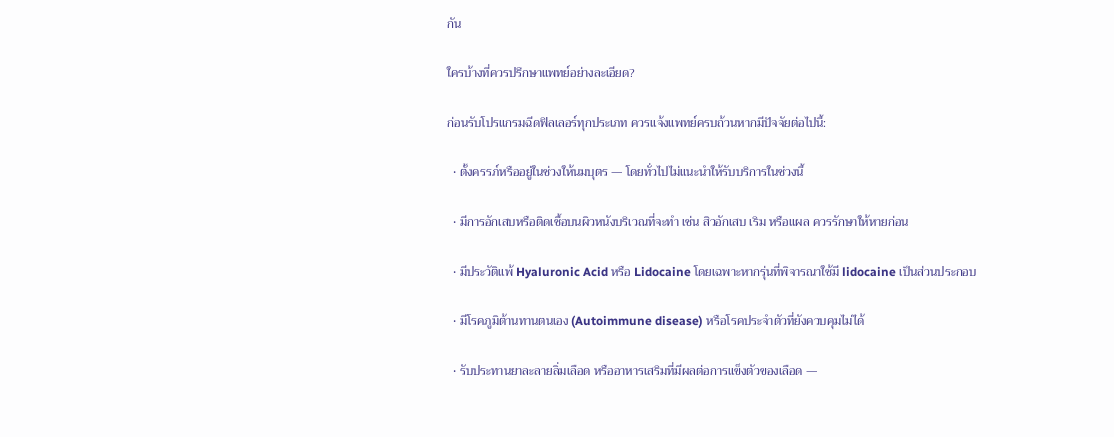กัน

ใครบ้างที่ควรปรึกษาแพทย์อย่างละเอียด?

ก่อนรับโปรแกรมฉีดฟิลเลอร์ทุกประเภท ควรแจ้งแพทย์ครบถ้วนหากมีปัจจัยต่อไปนี้:

  • ตั้งครรภ์หรืออยู่ในช่วงให้นมบุตร — โดยทั่วไปไม่แนะนำให้รับบริการในช่วงนี้

  • มีการอักเสบหรือติดเชื้อบนผิวหนังบริเวณที่จะทำ เช่น สิวอักเสบ เริม หรือแผล ควรรักษาให้หายก่อน

  • มีประวัติแพ้ Hyaluronic Acid หรือ Lidocaine โดยเฉพาะหากรุ่นที่พิจารณาใช้มี lidocaine เป็นส่วนประกอบ

  • มีโรคภูมิต้านทานตนเอง (Autoimmune disease) หรือโรคประจำตัวที่ยังควบคุมไม่ได้

  • รับประทานยาละลายลิ่มเลือด หรืออาหารเสริมที่มีผลต่อการแข็งตัวของเลือด —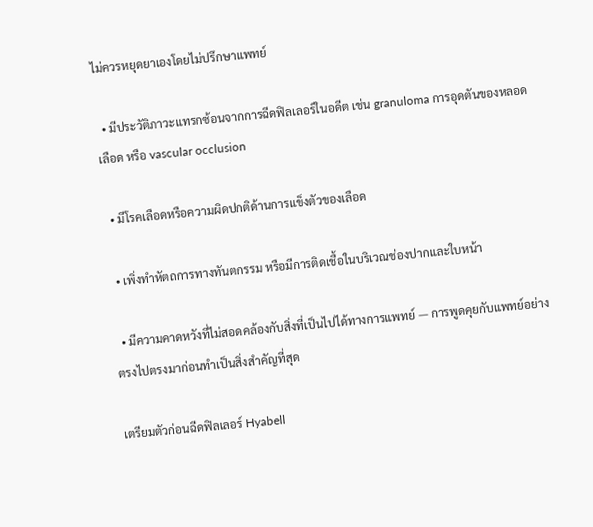ไม่ควรหยุดยาเองโดยไม่ปรึกษาแพทย์

  • มีประวัติภาวะแทรกซ้อนจากการฉีดฟิลเลอร์ในอดีต เช่น granuloma การอุดตันของหลอดเลือด หรือ vascular occlusion

  • มีโรคเลือดหรือความผิดปกติด้านการแข็งตัวของเลือด

  • เพิ่งทำหัตถการทางทันตกรรม หรือมีการติดเชื้อในบริเวณช่องปากและใบหน้า

  • มีความคาดหวังที่ไม่สอดคล้องกับสิ่งที่เป็นไปได้ทางการแพทย์ — การพูดคุยกับแพทย์อย่างตรงไปตรงมาก่อนทำเป็นสิ่งสำคัญที่สุด

เตรียมตัวก่อนฉีดฟิลเลอร์ Hyabell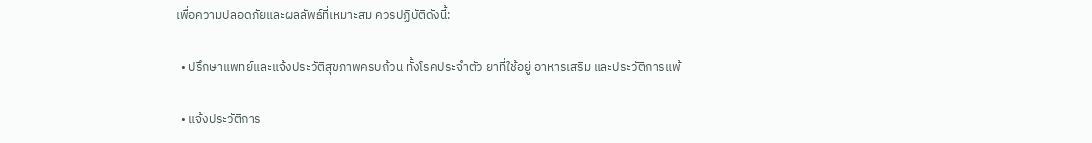เพื่อความปลอดภัยและผลลัพธ์ที่เหมาะสม ควรปฏิบัติดังนี้:

  • ปรึกษาแพทย์และแจ้งประวัติสุขภาพครบถ้วน ทั้งโรคประจำตัว ยาที่ใช้อยู่ อาหารเสริม และประวัติการแพ้

  • แจ้งประวัติการ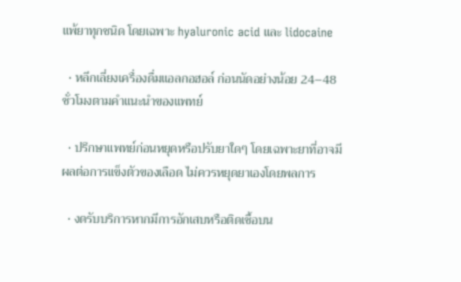แพ้ยาทุกชนิด โดยเฉพาะ hyaluronic acid และ lidocaine

  • หลีกเลี่ยงเครื่องดื่มแอลกอฮอล์ ก่อนนัดอย่างน้อย 24–48 ชั่วโมงตามคำแนะนำของแพทย์

  • ปรึกษาแพทย์ก่อนหยุดหรือปรับยาใดๆ โดยเฉพาะยาที่อาจมีผลต่อการแข็งตัวของเลือด ไม่ควรหยุดยาเองโดยพลการ

  • งดรับบริการหากมีการอักเสบหรือติดเชื้อบน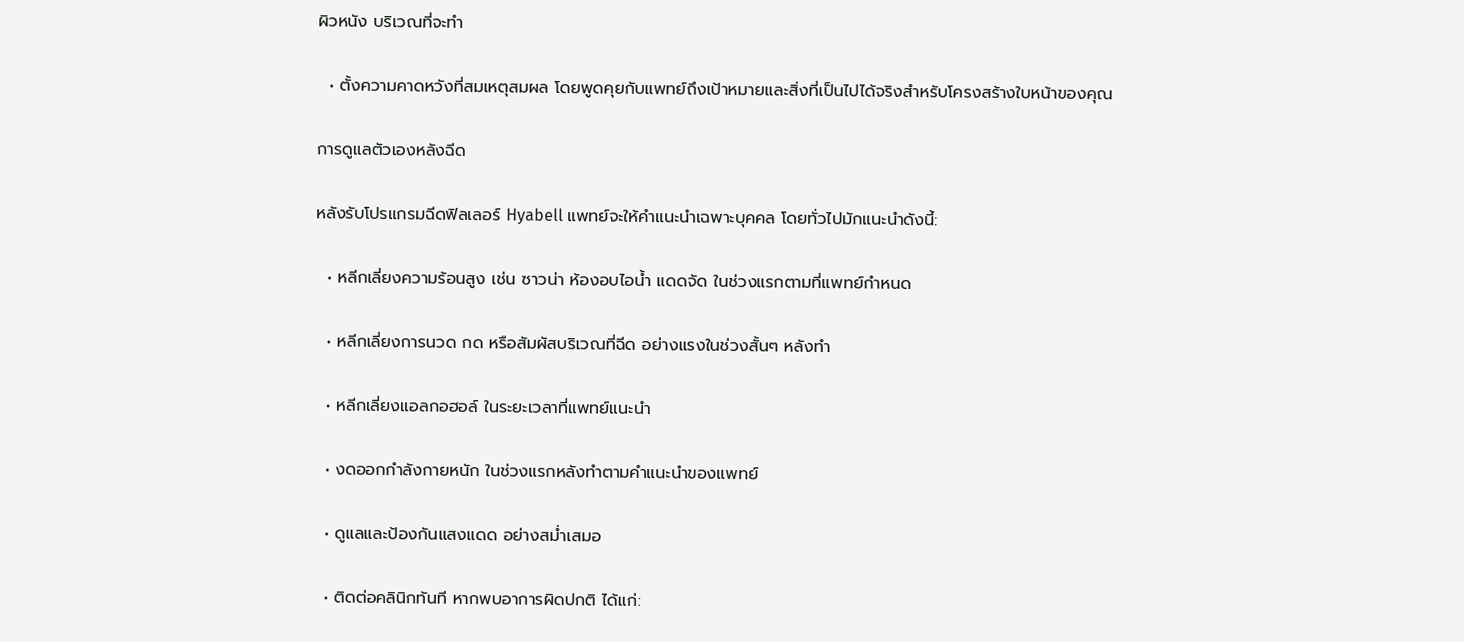ผิวหนัง บริเวณที่จะทำ

  • ตั้งความคาดหวังที่สมเหตุสมผล โดยพูดคุยกับแพทย์ถึงเป้าหมายและสิ่งที่เป็นไปได้จริงสำหรับโครงสร้างใบหน้าของคุณ

การดูแลตัวเองหลังฉีด

หลังรับโปรแกรมฉีดฟิลเลอร์ Hyabell แพทย์จะให้คำแนะนำเฉพาะบุคคล โดยทั่วไปมักแนะนำดังนี้:

  • หลีกเลี่ยงความร้อนสูง เช่น ซาวน่า ห้องอบไอน้ำ แดดจัด ในช่วงแรกตามที่แพทย์กำหนด

  • หลีกเลี่ยงการนวด กด หรือสัมผัสบริเวณที่ฉีด อย่างแรงในช่วงสั้นๆ หลังทำ

  • หลีกเลี่ยงแอลกอฮอล์ ในระยะเวลาที่แพทย์แนะนำ

  • งดออกกำลังกายหนัก ในช่วงแรกหลังทำตามคำแนะนำของแพทย์

  • ดูแลและป้องกันแสงแดด อย่างสม่ำเสมอ

  • ติดต่อคลินิกทันที หากพบอาการผิดปกติ ได้แก่: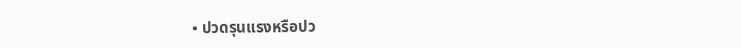• ปวดรุนแรงหรือปว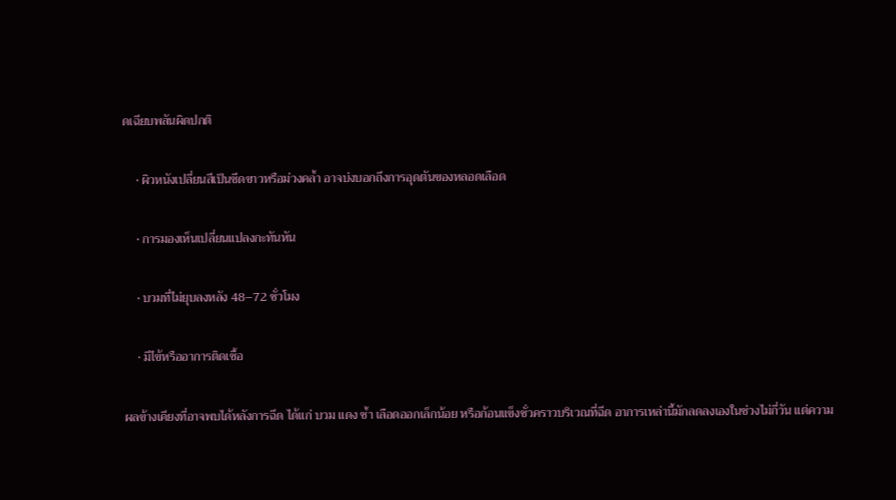ดเฉียบพลันผิดปกติ

    • ผิวหนังเปลี่ยนสีเป็นซีดขาวหรือม่วงคล้ำ อาจบ่งบอกถึงการอุดตันของหลอดเลือด

    • การมองเห็นเปลี่ยนแปลงกะทันหัน

    • บวมที่ไม่ยุบลงหลัง 48–72 ชั่วโมง

    • มีไข้หรืออาการติดเชื้อ

ผลข้างเคียงที่อาจพบได้หลังการฉีด ได้แก่ บวม แดง ช้ำ เลือดออกเล็กน้อย หรือก้อนแข็งชั่วคราวบริเวณที่ฉีด อาการเหล่านี้มักลดลงเองในช่วงไม่กี่วัน แต่ความ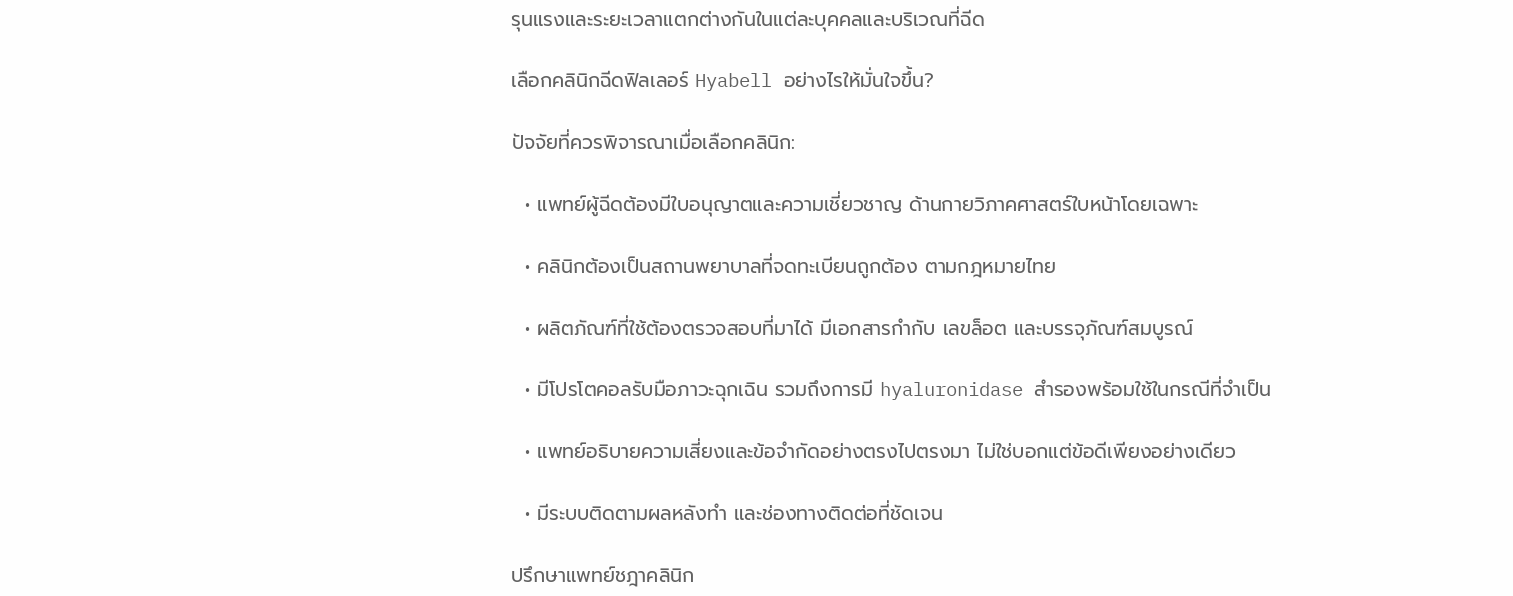รุนแรงและระยะเวลาแตกต่างกันในแต่ละบุคคลและบริเวณที่ฉีด

เลือกคลินิกฉีดฟิลเลอร์ Hyabell อย่างไรให้มั่นใจขึ้น?

ปัจจัยที่ควรพิจารณาเมื่อเลือกคลินิก:

  • แพทย์ผู้ฉีดต้องมีใบอนุญาตและความเชี่ยวชาญ ด้านกายวิภาคศาสตร์ใบหน้าโดยเฉพาะ

  • คลินิกต้องเป็นสถานพยาบาลที่จดทะเบียนถูกต้อง ตามกฎหมายไทย

  • ผลิตภัณฑ์ที่ใช้ต้องตรวจสอบที่มาได้ มีเอกสารกำกับ เลขล็อต และบรรจุภัณฑ์สมบูรณ์

  • มีโปรโตคอลรับมือภาวะฉุกเฉิน รวมถึงการมี hyaluronidase สำรองพร้อมใช้ในกรณีที่จำเป็น

  • แพทย์อธิบายความเสี่ยงและข้อจำกัดอย่างตรงไปตรงมา ไม่ใช่บอกแต่ข้อดีเพียงอย่างเดียว

  • มีระบบติดตามผลหลังทำ และช่องทางติดต่อที่ชัดเจน

ปรึกษาแพทย์ชฎาคลินิก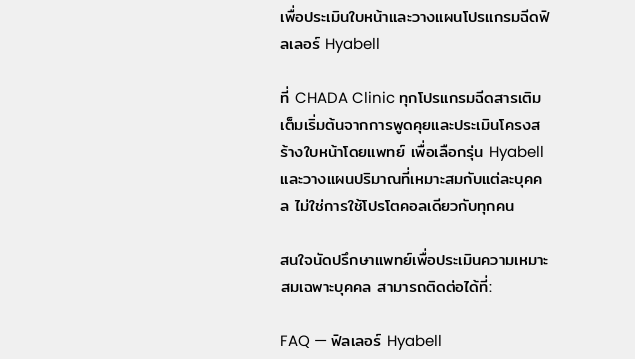เพื่อประเมินใบหน้าและวางแผนโปรแกรมฉีดฟิลเลอร์ Hyabell

ที่ CHADA Clinic ทุกโปรแกรมฉีดสารเติมเต็มเริ่มต้นจากการพูดคุยและประเมินโครงสร้างใบหน้าโดยแพทย์ เพื่อเลือกรุ่น Hyabell และวางแผนปริมาณที่เหมาะสมกับแต่ละบุคคล ไม่ใช่การใช้โปรโตคอลเดียวกับทุกคน

สนใจนัดปรึกษาแพทย์เพื่อประเมินความเหมาะสมเฉพาะบุคคล สามารถติดต่อได้ที่:

FAQ — ฟิลเลอร์ Hyabell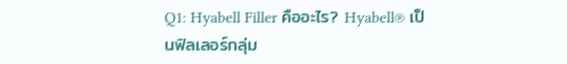Q1: Hyabell Filler คืออะไร? Hyabell® เป็นฟิลเลอร์กลุ่ม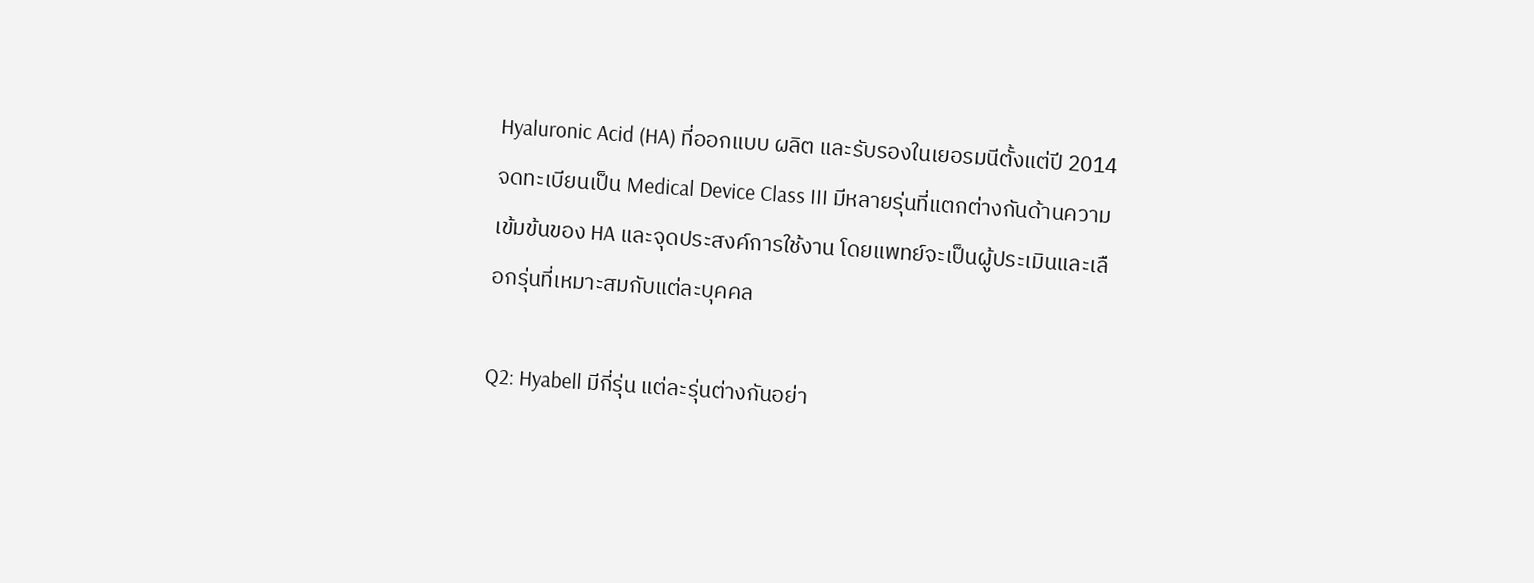Hyaluronic Acid (HA) ที่ออกแบบ ผลิต และรับรองในเยอรมนีตั้งแต่ปี 2014 จดทะเบียนเป็น Medical Device Class III มีหลายรุ่นที่แตกต่างกันด้านความเข้มข้นของ HA และจุดประสงค์การใช้งาน โดยแพทย์จะเป็นผู้ประเมินและเลือกรุ่นที่เหมาะสมกับแต่ละบุคคล

Q2: Hyabell มีกี่รุ่น แต่ละรุ่นต่างกันอย่า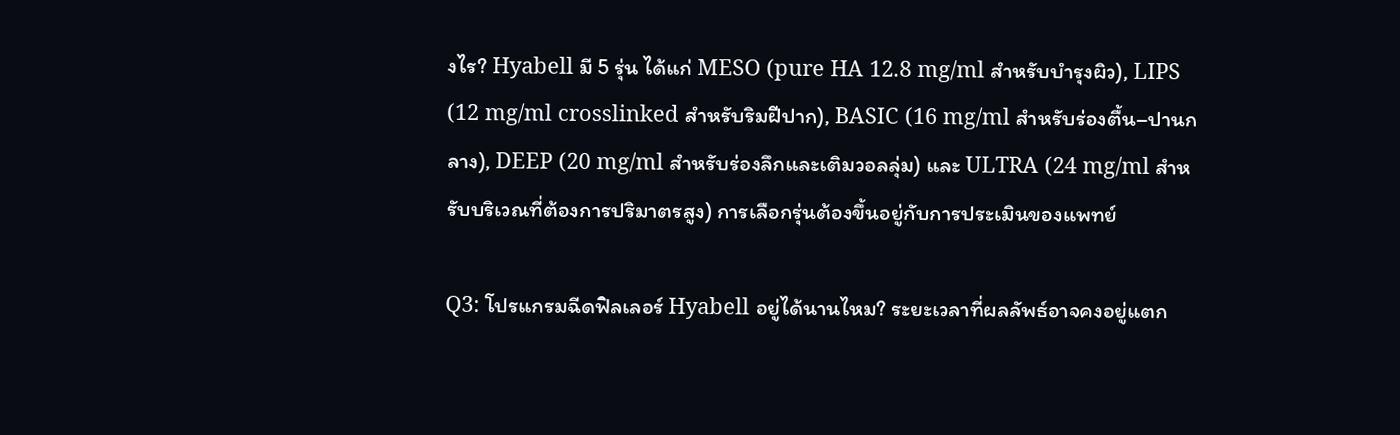งไร? Hyabell มี 5 รุ่น ได้แก่ MESO (pure HA 12.8 mg/ml สำหรับบำรุงผิว), LIPS (12 mg/ml crosslinked สำหรับริมฝีปาก), BASIC (16 mg/ml สำหรับร่องตื้น–ปานกลาง), DEEP (20 mg/ml สำหรับร่องลึกและเติมวอลลุ่ม) และ ULTRA (24 mg/ml สำหรับบริเวณที่ต้องการปริมาตรสูง) การเลือกรุ่นต้องขึ้นอยู่กับการประเมินของแพทย์

Q3: โปรแกรมฉีดฟิลเลอร์ Hyabell อยู่ได้นานไหม? ระยะเวลาที่ผลลัพธ์อาจคงอยู่แตก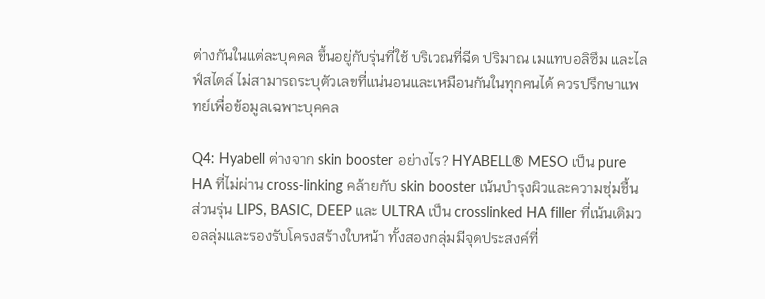ต่างกันในแต่ละบุคคล ขึ้นอยู่กับรุ่นที่ใช้ บริเวณที่ฉีด ปริมาณ เมแทบอลิซึม และไลฟ์สไตล์ ไม่สามารถระบุตัวเลขที่แน่นอนและเหมือนกันในทุกคนได้ ควรปรึกษาแพทย์เพื่อข้อมูลเฉพาะบุคคล

Q4: Hyabell ต่างจาก skin booster อย่างไร? HYABELL® MESO เป็น pure HA ที่ไม่ผ่าน cross-linking คล้ายกับ skin booster เน้นบำรุงผิวและความชุ่มชื้น ส่วนรุ่น LIPS, BASIC, DEEP และ ULTRA เป็น crosslinked HA filler ที่เน้นเติมวอลลุ่มและรองรับโครงสร้างใบหน้า ทั้งสองกลุ่มมีจุดประสงค์ที่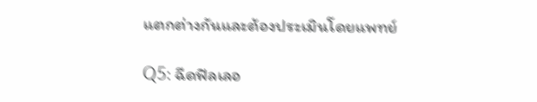แตกต่างกันและต้องประเมินโดยแพทย์

Q5: ฉีดฟิลเลอ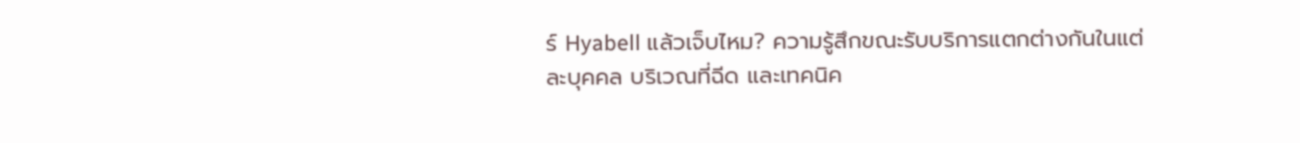ร์ Hyabell แล้วเจ็บไหม? ความรู้สึกขณะรับบริการแตกต่างกันในแต่ละบุคคล บริเวณที่ฉีด และเทคนิค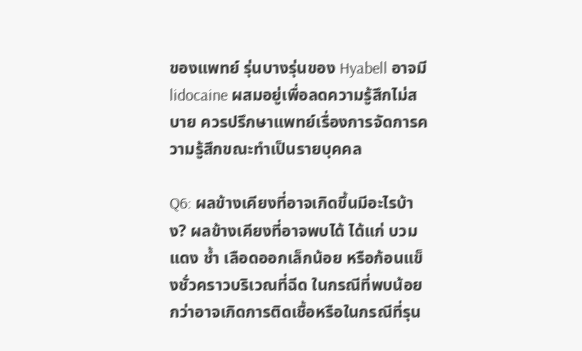ของแพทย์ รุ่นบางรุ่นของ Hyabell อาจมี lidocaine ผสมอยู่เพื่อลดความรู้สึกไม่สบาย ควรปรึกษาแพทย์เรื่องการจัดการความรู้สึกขณะทำเป็นรายบุคคล

Q6: ผลข้างเคียงที่อาจเกิดขึ้นมีอะไรบ้าง? ผลข้างเคียงที่อาจพบได้ ได้แก่ บวม แดง ช้ำ เลือดออกเล็กน้อย หรือก้อนแข็งชั่วคราวบริเวณที่ฉีด ในกรณีที่พบน้อยกว่าอาจเกิดการติดเชื้อหรือในกรณีที่รุน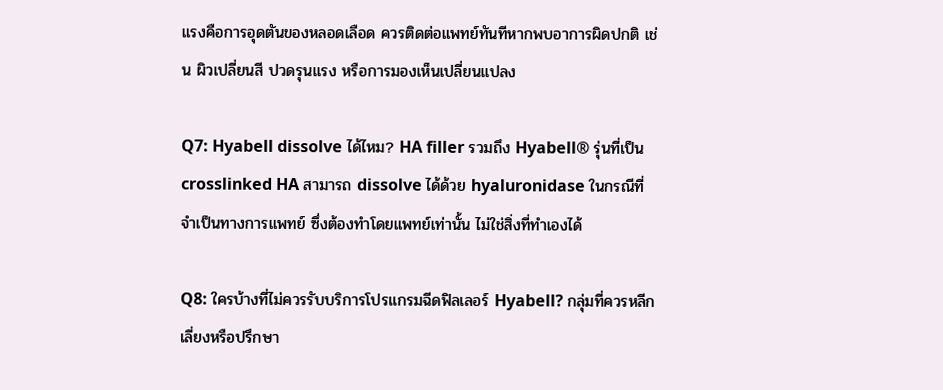แรงคือการอุดตันของหลอดเลือด ควรติดต่อแพทย์ทันทีหากพบอาการผิดปกติ เช่น ผิวเปลี่ยนสี ปวดรุนแรง หรือการมองเห็นเปลี่ยนแปลง

Q7: Hyabell dissolve ได้ไหม? HA filler รวมถึง Hyabell® รุ่นที่เป็น crosslinked HA สามารถ dissolve ได้ด้วย hyaluronidase ในกรณีที่จำเป็นทางการแพทย์ ซึ่งต้องทำโดยแพทย์เท่านั้น ไม่ใช่สิ่งที่ทำเองได้

Q8: ใครบ้างที่ไม่ควรรับบริการโปรแกรมฉีดฟิลเลอร์ Hyabell? กลุ่มที่ควรหลีกเลี่ยงหรือปรึกษา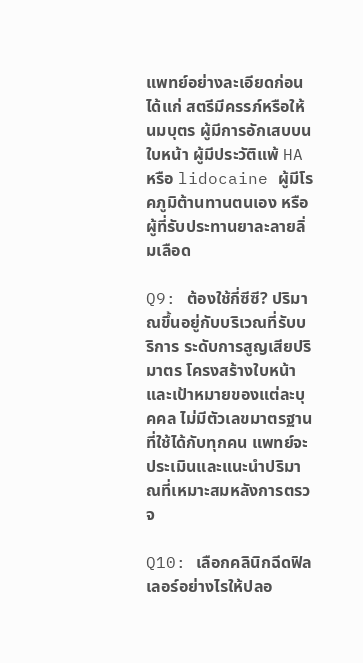แพทย์อย่างละเอียดก่อน ได้แก่ สตรีมีครรภ์หรือให้นมบุตร ผู้มีการอักเสบบนใบหน้า ผู้มีประวัติแพ้ HA หรือ lidocaine ผู้มีโรคภูมิต้านทานตนเอง หรือผู้ที่รับประทานยาละลายลิ่มเลือด

Q9: ต้องใช้กี่ซีซี? ปริมาณขึ้นอยู่กับบริเวณที่รับบริการ ระดับการสูญเสียปริมาตร โครงสร้างใบหน้า และเป้าหมายของแต่ละบุคคล ไม่มีตัวเลขมาตรฐานที่ใช้ได้กับทุกคน แพทย์จะประเมินและแนะนำปริมาณที่เหมาะสมหลังการตรวจ

Q10: เลือกคลินิกฉีดฟิลเลอร์อย่างไรให้ปลอ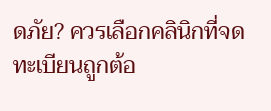ดภัย? ควรเลือกคลินิกที่จดทะเบียนถูกต้อ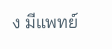ง มีแพทย์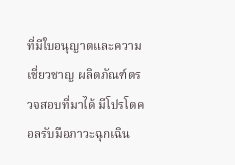ที่มีใบอนุญาตและความเชี่ยวชาญ ผลิตภัณฑ์ตรวจสอบที่มาได้ มีโปรโตคอลรับมือภาวะฉุกเฉิน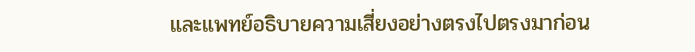และแพทย์อธิบายความเสี่ยงอย่างตรงไปตรงมาก่อน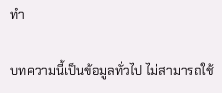ทำ

บทความนี้เป็นข้อมูลทั่วไป ไม่สามารถใช้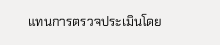แทนการตรวจประเมินโดย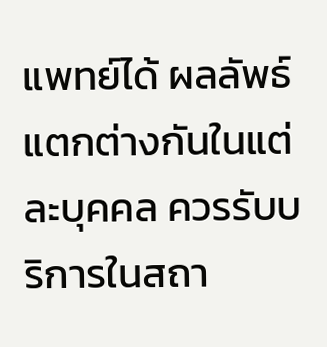แพทย์ได้ ผลลัพธ์แตกต่างกันในแต่ละบุคคล ควรรับบริการในสถา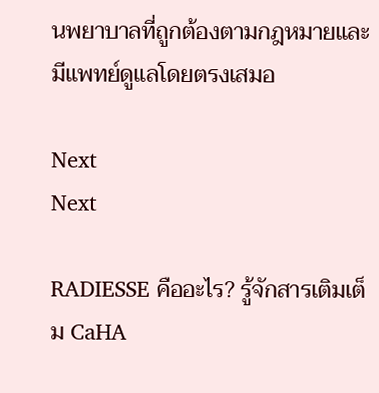นพยาบาลที่ถูกต้องตามกฎหมายและมีแพทย์ดูแลโดยตรงเสมอ

Next
Next

RADIESSE คืออะไร? รู้จักสารเติมเต็ม CaHA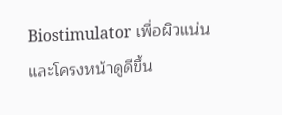Biostimulator เพื่อผิวแน่นและโครงหน้าดูดีขึ้น